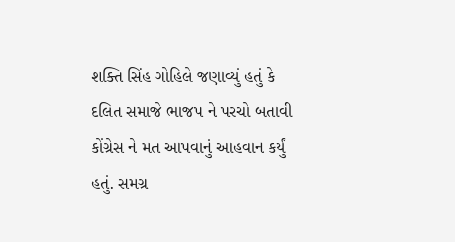શક્તિ સિંહ ગોહિલે જણાવ્યું હતું કે દલિત સમાજે ભાજપ ને પરચો બતાવી કોંગ્રેસ ને મત આપવાનું આહવાન કર્યું હતું. સમગ્ર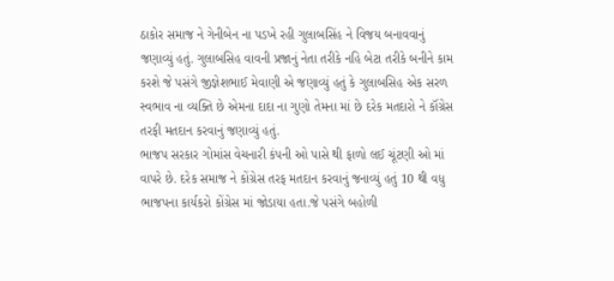ઠાકોર સમાજ ને ગેનીબેન ના પડખે રહી ગુલાબસિંહ ને વિજય બનાવવાનું જણાવ્યું હતું. ગુલાબસિહ વાવની પ્રજાનું નેતા તરીકે નહિ બેટા તરીકે બનીને કામ કરશે જે પસંગે જીજ્ઞેશભાઈ મેવાણી એ જણાવ્યું હતું કે ગુલાબસિહ એક સરળ સ્વભાવ ના વ્યક્તિ છે એમના દાદા ના ગુણો તેમના માં છે દરેક મતદારો ને કૉંગ્રેસ તરફી મતદાન કરવાનું જણાવ્યું હતું.
ભાજપ સરકાર ગોમાંસ વેચનારી કંપની ઓ પાસે થી ફાળો લઈ ચૂંટણી ઓ માં વાપરે છે. દરેક સમાજ ને કોંગ્રેસ તરફ મતદાન કરવાનું જનાવ્યું હતું 10 થી વધુ ભાજપના કાર્યકરો કોંગ્રેસ માં જોડાયા હતા.જે પસંગે બહોળી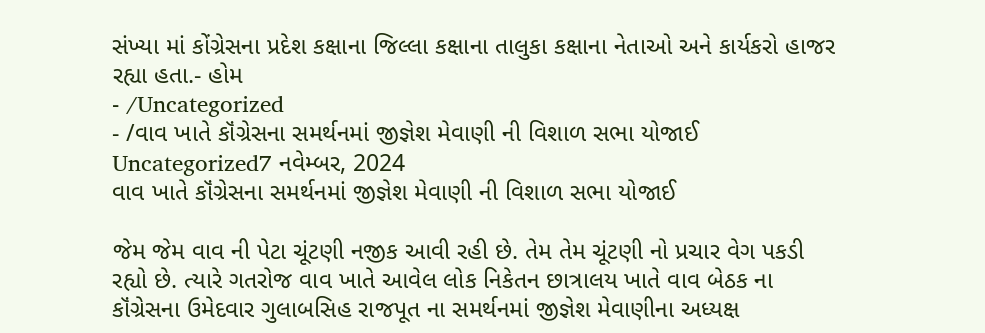સંખ્યા માં કોંગ્રેસના પ્રદેશ કક્ષાના જિલ્લા કક્ષાના તાલુકા કક્ષાના નેતાઓ અને કાર્યકરો હાજર રહ્યા હતા.- હોમ
- /Uncategorized
- /વાવ ખાતે કૉંગ્રેસના સમર્થનમાં જીજ્ઞેશ મેવાણી ની વિશાળ સભા યોજાઈ
Uncategorized7 નવેમ્બર, 2024
વાવ ખાતે કૉંગ્રેસના સમર્થનમાં જીજ્ઞેશ મેવાણી ની વિશાળ સભા યોજાઈ

જેમ જેમ વાવ ની પેટા ચૂંટણી નજીક આવી રહી છે. તેમ તેમ ચૂંટણી નો પ્રચાર વેગ પકડી રહ્યો છે. ત્યારે ગતરોજ વાવ ખાતે આવેલ લોક નિકેતન છાત્રાલય ખાતે વાવ બેઠક ના કૉંગ્રેસના ઉમેદવાર ગુલાબસિહ રાજપૂત ના સમર્થનમાં જીજ્ઞેશ મેવાણીના અધ્યક્ષ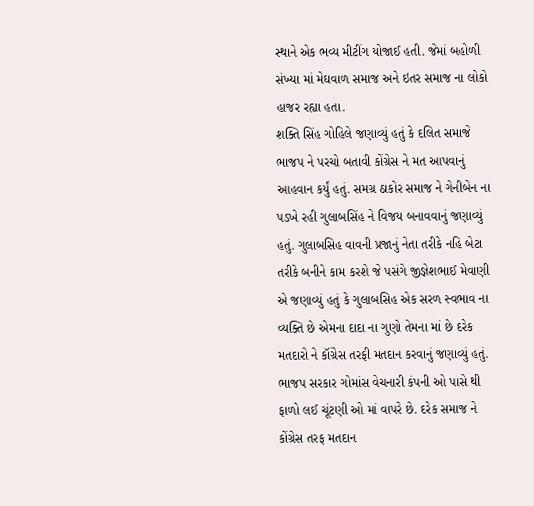સ્થાને એક ભવ્ય મીટીંગ યોજાઈ હતી. જેમાં બહોળી સંખ્યા માં મેઘવાળ સમાજ અને ઇતર સમાજ ના લોકો હાજર રહ્યા હતા.
શક્તિ સિંહ ગોહિલે જણાવ્યું હતું કે દલિત સમાજે ભાજપ ને પરચો બતાવી કોંગ્રેસ ને મત આપવાનું આહવાન કર્યું હતું. સમગ્ર ઠાકોર સમાજ ને ગેનીબેન ના પડખે રહી ગુલાબસિંહ ને વિજય બનાવવાનું જણાવ્યું હતું. ગુલાબસિહ વાવની પ્રજાનું નેતા તરીકે નહિ બેટા તરીકે બનીને કામ કરશે જે પસંગે જીજ્ઞેશભાઈ મેવાણી એ જણાવ્યું હતું કે ગુલાબસિહ એક સરળ સ્વભાવ ના વ્યક્તિ છે એમના દાદા ના ગુણો તેમના માં છે દરેક મતદારો ને કૉંગ્રેસ તરફી મતદાન કરવાનું જણાવ્યું હતું.
ભાજપ સરકાર ગોમાંસ વેચનારી કંપની ઓ પાસે થી ફાળો લઈ ચૂંટણી ઓ માં વાપરે છે. દરેક સમાજ ને કોંગ્રેસ તરફ મતદાન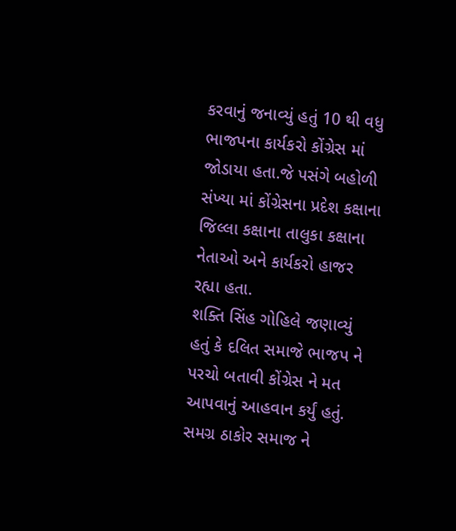કરવાનું જનાવ્યું હતું 10 થી વધુ ભાજપના કાર્યકરો કોંગ્રેસ માં જોડાયા હતા.જે પસંગે બહોળી સંખ્યા માં કોંગ્રેસના પ્રદેશ કક્ષાના જિલ્લા કક્ષાના તાલુકા કક્ષાના નેતાઓ અને કાર્યકરો હાજર રહ્યા હતા.
શક્તિ સિંહ ગોહિલે જણાવ્યું હતું કે દલિત સમાજે ભાજપ ને પરચો બતાવી કોંગ્રેસ ને મત આપવાનું આહવાન કર્યું હતું. સમગ્ર ઠાકોર સમાજ ને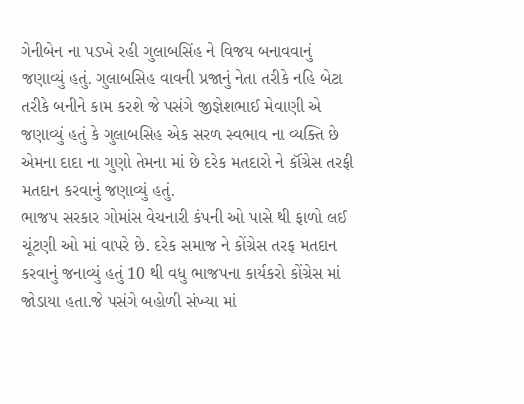ગેનીબેન ના પડખે રહી ગુલાબસિંહ ને વિજય બનાવવાનું જણાવ્યું હતું. ગુલાબસિહ વાવની પ્રજાનું નેતા તરીકે નહિ બેટા તરીકે બનીને કામ કરશે જે પસંગે જીજ્ઞેશભાઈ મેવાણી એ જણાવ્યું હતું કે ગુલાબસિહ એક સરળ સ્વભાવ ના વ્યક્તિ છે એમના દાદા ના ગુણો તેમના માં છે દરેક મતદારો ને કૉંગ્રેસ તરફી મતદાન કરવાનું જણાવ્યું હતું.
ભાજપ સરકાર ગોમાંસ વેચનારી કંપની ઓ પાસે થી ફાળો લઈ ચૂંટણી ઓ માં વાપરે છે. દરેક સમાજ ને કોંગ્રેસ તરફ મતદાન કરવાનું જનાવ્યું હતું 10 થી વધુ ભાજપના કાર્યકરો કોંગ્રેસ માં જોડાયા હતા.જે પસંગે બહોળી સંખ્યા માં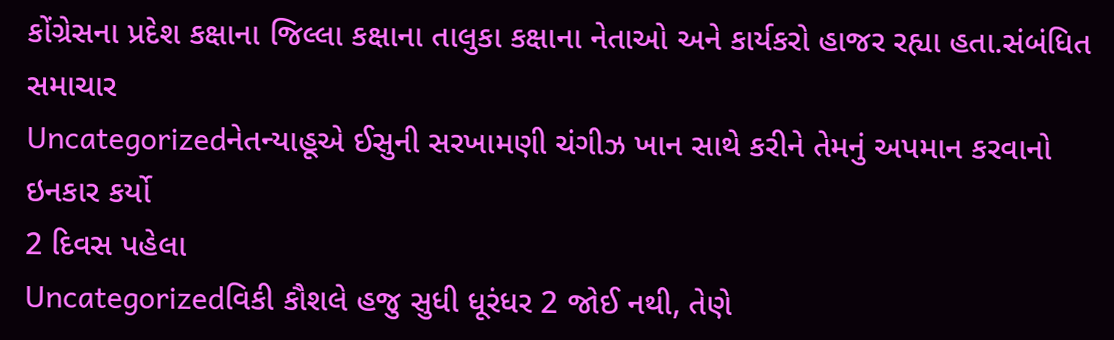કોંગ્રેસના પ્રદેશ કક્ષાના જિલ્લા કક્ષાના તાલુકા કક્ષાના નેતાઓ અને કાર્યકરો હાજર રહ્યા હતા.સંબંધિત સમાચાર
Uncategorizedનેતન્યાહૂએ ઈસુની સરખામણી ચંગીઝ ખાન સાથે કરીને તેમનું અપમાન કરવાનો ઇનકાર કર્યો
2 દિવસ પહેલા
Uncategorizedવિકી કૌશલે હજુ સુધી ધૂરંધર 2 જોઈ નથી, તેણે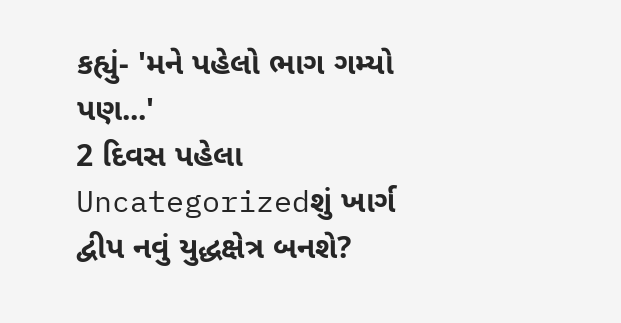કહ્યું- 'મને પહેલો ભાગ ગમ્યો પણ...'
2 દિવસ પહેલા
Uncategorizedશું ખાર્ગ દ્વીપ નવું યુદ્ધક્ષેત્ર બનશે?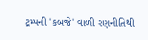ટ્રમ્પની 'કબજે' વાળી રણનીતિથી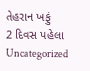તેહરાન ખફું
2 દિવસ પહેલા
Uncategorized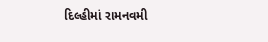દિલ્હીમાં રામનવમી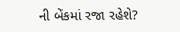ની બેંકમાં રજા રહેશે?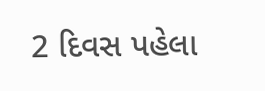2 દિવસ પહેલા